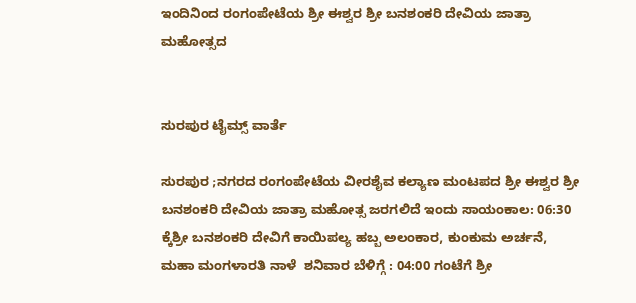ಇಂದಿನಿಂದ ರಂಗಂಪೇಟೆಯ ಶ್ರೀ ಈಶ್ವರ ಶ್ರೀ ಬನಶಂಕರಿ ದೇವಿಯ ಜಾತ್ರಾ ಮಹೋತ್ಸದ


ಸುರಪುರ ಟೈಮ್ಸ್ ವಾರ್ತೆ

ಸುರಪುರ ;ನಗರದ ರಂಗಂಪೇಟೆಯ ವೀರಶೈವ ಕಲ್ಯಾಣ ಮಂಟಪದ ಶ್ರೀ ಈಶ್ವರ ಶ್ರೀ ಬನಶಂಕರಿ ದೇವಿಯ ಜಾತ್ರಾ ಮಹೋತ್ಸ ಜರಗಲಿದೆ ಇಂದು ಸಾಯಂಕಾಲ: 06:30 ಕ್ಕೆಶ್ರೀ ಬನಶಂಕರಿ ದೇವಿಗೆ ಕಾಯಿಪಲ್ಯ ಹಬ್ಬ ಅಲಂಕಾರ, ಕುಂಕುಮ ಅರ್ಚನೆ, ಮಹಾ ಮಂಗಳಾರತಿ ನಾಳೆ  ಶನಿವಾರ ಬೆಳಿಗ್ಗೆ : 04:00 ಗಂಟೆಗೆ ಶ್ರೀ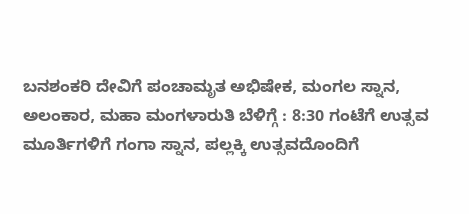ಬನಶಂಕರಿ ದೇವಿಗೆ ಪಂಚಾಮೃತ ಅಭಿಷೇಕ, ಮಂಗಲ ಸ್ನಾನ, ಅಲಂಕಾರ, ಮಹಾ ಮಂಗಳಾರುತಿ ಬೆಳಿಗ್ಗೆ : 8:30 ಗಂಟೆಗೆ ಉತ್ಸವ ಮೂರ್ತಿಗಳಿಗೆ ಗಂಗಾ ಸ್ನಾನ, ಪಲ್ಲಕ್ಕಿ ಉತ್ಸವದೊಂದಿಗೆ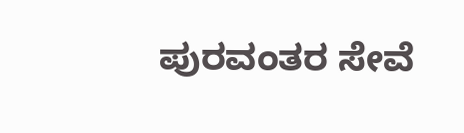ಪುರವಂತರ ಸೇವೆ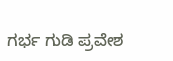ಗರ್ಭ ಗುಡಿ ಪ್ರವೇಶ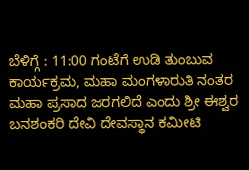ಬೆಳಿಗ್ಗೆ : 11:00 ಗಂಟೆಗೆ ಉಡಿ ತುಂಬುವ ಕಾರ್ಯಕ್ರಮ, ಮಹಾ ಮಂಗಳಾರುತಿ ನಂತರ ಮಹಾ ಪ್ರಸಾದ ಜರಗಲಿದೆ ಎಂದು ಶ್ರೀ ಈಶ್ವರ ಬನಶಂಕರಿ ದೇವಿ ದೇವಸ್ಥಾನ ಕಮೀಟಿ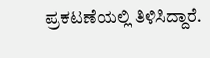ಪ್ರಕಟಣೆಯಲ್ಲಿ ತಿಳಿಸಿದ್ದಾರೆ.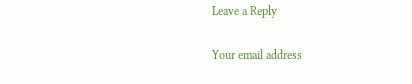Leave a Reply

Your email address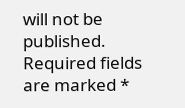will not be published. Required fields are marked *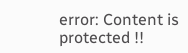error: Content is protected !!